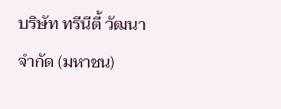บริษัท ทรีนีตี้ วัฒนา จำกัด (มหาชน)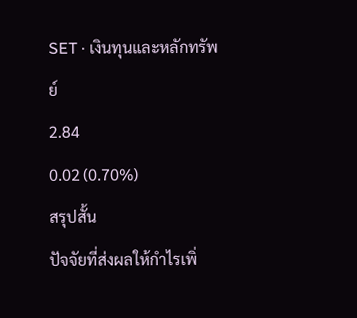SET · เงินทุนและหลักทรัพย์
2.84
0.02 (0.70%)
สรุปสั้น
ปัจจัยที่ส่งผลให้กำไรเพิ่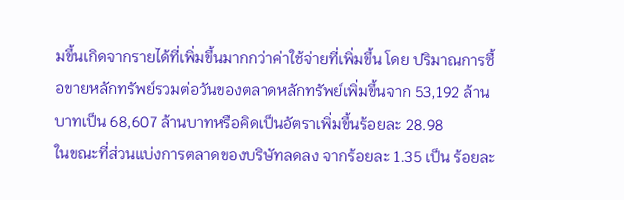มขึ้นเกิดจากรายได้ที่เพิ่มขึ้นมากกว่าค่าใช้จ่ายที่เพิ่มขึ้น โดย ปริมาณการซื้อขายหลักทรัพย์รวมต่อวันของตลาดหลักทรัพย์เพิ่มขึ้นจาก 53,192 ล้านบาทเป็น 68,607 ล้านบาทหรือคิดเป็นอัตราเพิ่มขึ้นร้อยละ 28.98
ในขณะที่ส่วนแบ่งการตลาดของบริษัทลดลง จากร้อยละ 1.35 เป็น ร้อยละ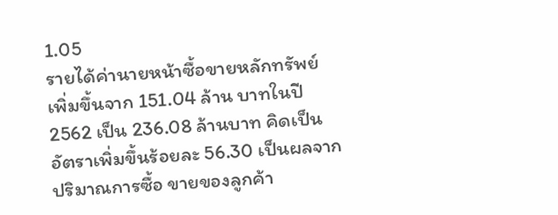1.05
รายได้ค่านายหน้าซื้อขายหลักทรัพย์เพิ่มขึ้นจาก 151.04 ล้าน บาทในปี 2562 เป็น 236.08 ล้านบาท คิดเป็นอัตราเพิ่มขึ้นร้อยละ 56.30 เป็นผลจากปริมาณการซื้อ ขายของลูกค้า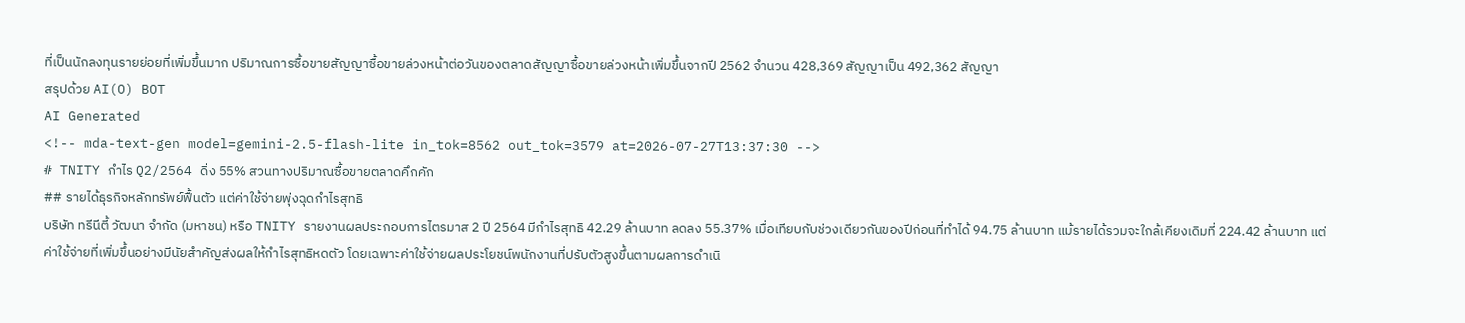ที่เป็นนักลงทุนรายย่อยที่เพิ่มขึ้นมาก ปริมาณการซื้อขายสัญญาซื้อขายล่วงหน้าต่อวันของตลาดสัญญาซื้อขายล่วงหน้าเพิ่มขึ้นจากปี 2562 จํานวน 428,369 สัญญาเป็น 492,362 สัญญา
สรุปด้วย AI(O) BOT
AI Generated
<!-- mda-text-gen model=gemini-2.5-flash-lite in_tok=8562 out_tok=3579 at=2026-07-27T13:37:30 -->
# TNITY กำไร Q2/2564 ดิ่ง 55% สวนทางปริมาณซื้อขายตลาดคึกคัก
## รายได้ธุรกิจหลักทรัพย์ฟื้นตัว แต่ค่าใช้จ่ายพุ่งฉุดกำไรสุทธิ
บริษัท ทรีนีตี้ วัฒนา จำกัด (มหาชน) หรือ TNITY รายงานผลประกอบการไตรมาส 2 ปี 2564 มีกำไรสุทธิ 42.29 ล้านบาท ลดลง 55.37% เมื่อเทียบกับช่วงเดียวกันของปีก่อนที่ทำได้ 94.75 ล้านบาท แม้รายได้รวมจะใกล้เคียงเดิมที่ 224.42 ล้านบาท แต่ค่าใช้จ่ายที่เพิ่มขึ้นอย่างมีนัยสำคัญส่งผลให้กำไรสุทธิหดตัว โดยเฉพาะค่าใช้จ่ายผลประโยชน์พนักงานที่ปรับตัวสูงขึ้นตามผลการดำเนิ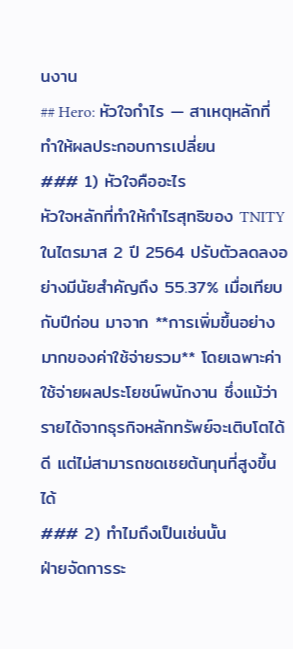นงาน
## Hero: หัวใจกำไร — สาเหตุหลักที่ทำให้ผลประกอบการเปลี่ยน
### 1) หัวใจคืออะไร
หัวใจหลักที่ทำให้กำไรสุทธิของ TNITY ในไตรมาส 2 ปี 2564 ปรับตัวลดลงอย่างมีนัยสำคัญถึง 55.37% เมื่อเทียบกับปีก่อน มาจาก **การเพิ่มขึ้นอย่างมากของค่าใช้จ่ายรวม** โดยเฉพาะค่าใช้จ่ายผลประโยชน์พนักงาน ซึ่งแม้ว่ารายได้จากธุรกิจหลักทรัพย์จะเติบโตได้ดี แต่ไม่สามารถชดเชยต้นทุนที่สูงขึ้นได้
### 2) ทำไมถึงเป็นเช่นนั้น
ฝ่ายจัดการระ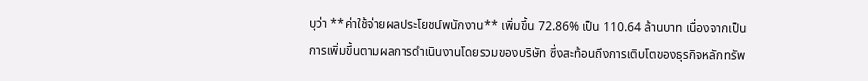บุว่า **ค่าใช้จ่ายผลประโยชน์พนักงาน** เพิ่มขึ้น 72.86% เป็น 110.64 ล้านบาท เนื่องจากเป็นการเพิ่มขึ้นตามผลการดำเนินงานโดยรวมของบริษัท ซึ่งสะท้อนถึงการเติบโตของธุรกิจหลักทรัพ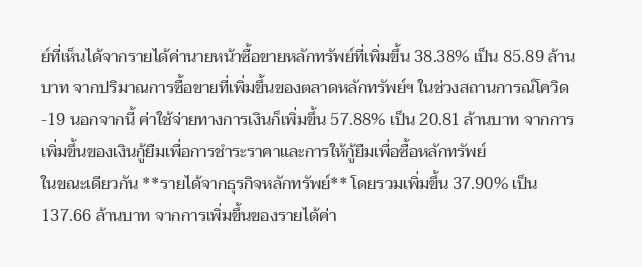ย์ที่เห็นได้จากรายได้ค่านายหน้าซื้อขายหลักทรัพย์ที่เพิ่มขึ้น 38.38% เป็น 85.89 ล้านบาท จากปริมาณการซื้อขายที่เพิ่มขึ้นของตลาดหลักทรัพย์ฯ ในช่วงสถานการณ์โควิด-19 นอกจากนี้ ค่าใช้จ่ายทางการเงินก็เพิ่มขึ้น 57.88% เป็น 20.81 ล้านบาท จากการเพิ่มขึ้นของเงินกู้ยืมเพื่อการชำระราคาและการให้กู้ยืมเพื่อซื้อหลักทรัพย์
ในขณะเดียวกัน **รายได้จากธุรกิจหลักทรัพย์** โดยรวมเพิ่มขึ้น 37.90% เป็น 137.66 ล้านบาท จากการเพิ่มขึ้นของรายได้ค่า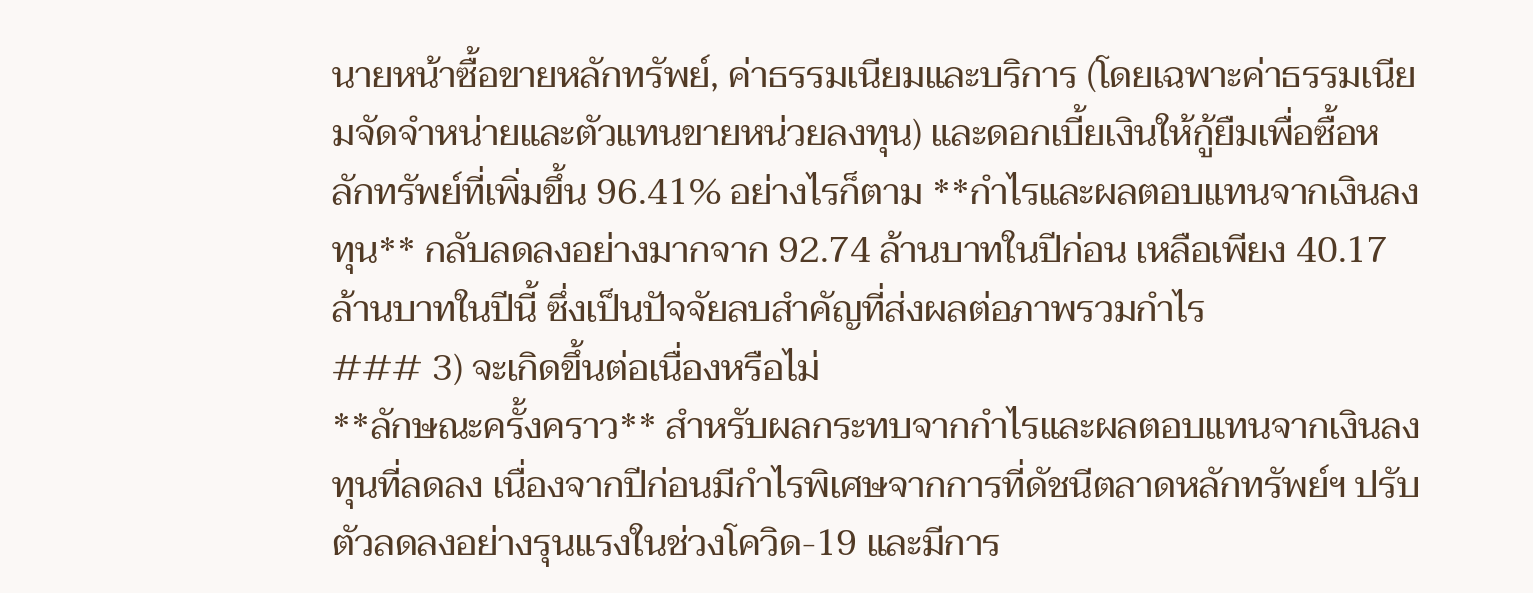นายหน้าซื้อขายหลักทรัพย์, ค่าธรรมเนียมและบริการ (โดยเฉพาะค่าธรรมเนียมจัดจำหน่ายและตัวแทนขายหน่วยลงทุน) และดอกเบี้ยเงินให้กู้ยืมเพื่อซื้อหลักทรัพย์ที่เพิ่มขึ้น 96.41% อย่างไรก็ตาม **กำไรและผลตอบแทนจากเงินลงทุน** กลับลดลงอย่างมากจาก 92.74 ล้านบาทในปีก่อน เหลือเพียง 40.17 ล้านบาทในปีนี้ ซึ่งเป็นปัจจัยลบสำคัญที่ส่งผลต่อภาพรวมกำไร
### 3) จะเกิดขึ้นต่อเนื่องหรือไม่
**ลักษณะครั้งคราว** สำหรับผลกระทบจากกำไรและผลตอบแทนจากเงินลงทุนที่ลดลง เนื่องจากปีก่อนมีกำไรพิเศษจากการที่ดัชนีตลาดหลักทรัพย์ฯ ปรับตัวลดลงอย่างรุนแรงในช่วงโควิด-19 และมีการ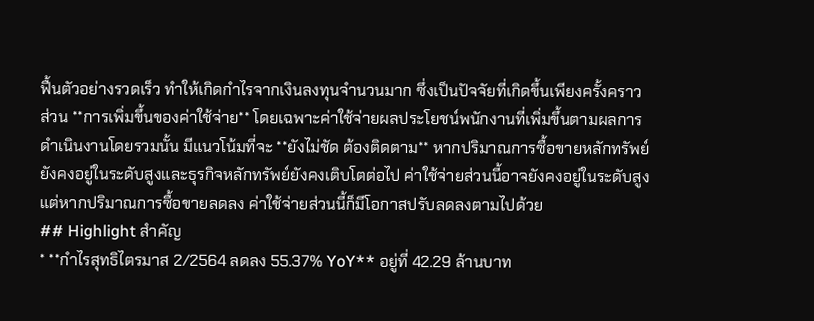ฟื้นตัวอย่างรวดเร็ว ทำให้เกิดกำไรจากเงินลงทุนจำนวนมาก ซึ่งเป็นปัจจัยที่เกิดขึ้นเพียงครั้งคราว
ส่วน **การเพิ่มขึ้นของค่าใช้จ่าย** โดยเฉพาะค่าใช้จ่ายผลประโยชน์พนักงานที่เพิ่มขึ้นตามผลการดำเนินงานโดยรวมนั้น มีแนวโน้มที่จะ **ยังไม่ชัด ต้องติดตาม** หากปริมาณการซื้อขายหลักทรัพย์ยังคงอยู่ในระดับสูงและธุรกิจหลักทรัพย์ยังคงเติบโตต่อไป ค่าใช้จ่ายส่วนนี้อาจยังคงอยู่ในระดับสูง แต่หากปริมาณการซื้อขายลดลง ค่าใช้จ่ายส่วนนี้ก็มีโอกาสปรับลดลงตามไปด้วย
## Highlight สำคัญ
* **กำไรสุทธิไตรมาส 2/2564 ลดลง 55.37% YoY** อยู่ที่ 42.29 ล้านบาท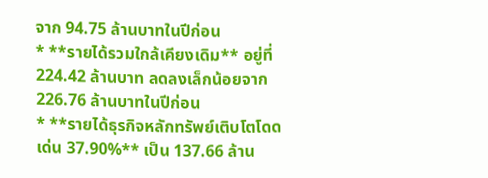จาก 94.75 ล้านบาทในปีก่อน
* **รายได้รวมใกล้เคียงเดิม** อยู่ที่ 224.42 ล้านบาท ลดลงเล็กน้อยจาก 226.76 ล้านบาทในปีก่อน
* **รายได้ธุรกิจหลักทรัพย์เติบโตโดดเด่น 37.90%** เป็น 137.66 ล้าน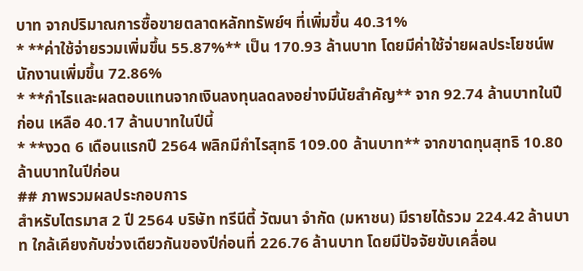บาท จากปริมาณการซื้อขายตลาดหลักทรัพย์ฯ ที่เพิ่มขึ้น 40.31%
* **ค่าใช้จ่ายรวมเพิ่มขึ้น 55.87%** เป็น 170.93 ล้านบาท โดยมีค่าใช้จ่ายผลประโยชน์พนักงานเพิ่มขึ้น 72.86%
* **กำไรและผลตอบแทนจากเงินลงทุนลดลงอย่างมีนัยสำคัญ** จาก 92.74 ล้านบาทในปีก่อน เหลือ 40.17 ล้านบาทในปีนี้
* **งวด 6 เดือนแรกปี 2564 พลิกมีกำไรสุทธิ 109.00 ล้านบาท** จากขาดทุนสุทธิ 10.80 ล้านบาทในปีก่อน
## ภาพรวมผลประกอบการ
สำหรับไตรมาส 2 ปี 2564 บริษัท ทรีนีตี้ วัฒนา จำกัด (มหาชน) มีรายได้รวม 224.42 ล้านบาท ใกล้เคียงกับช่วงเดียวกันของปีก่อนที่ 226.76 ล้านบาท โดยมีปัจจัยขับเคลื่อน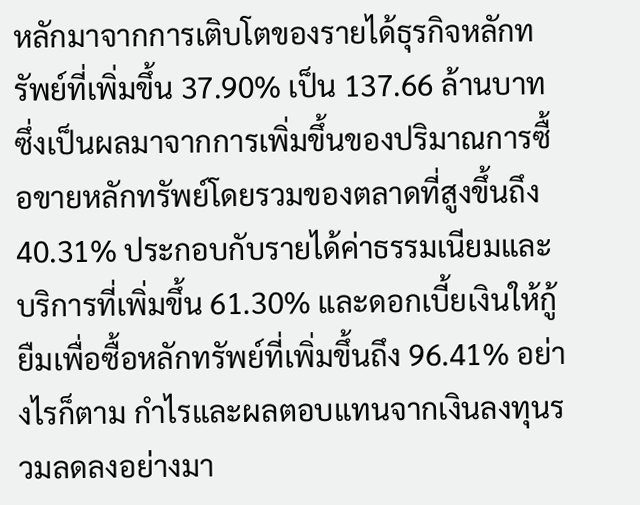หลักมาจากการเติบโตของรายได้ธุรกิจหลักทรัพย์ที่เพิ่มขึ้น 37.90% เป็น 137.66 ล้านบาท ซึ่งเป็นผลมาจากการเพิ่มขึ้นของปริมาณการซื้อขายหลักทรัพย์โดยรวมของตลาดที่สูงขึ้นถึง 40.31% ประกอบกับรายได้ค่าธรรมเนียมและบริการที่เพิ่มขึ้น 61.30% และดอกเบี้ยเงินให้กู้ยืมเพื่อซื้อหลักทรัพย์ที่เพิ่มขึ้นถึง 96.41% อย่างไรก็ตาม กำไรและผลตอบแทนจากเงินลงทุนรวมลดลงอย่างมา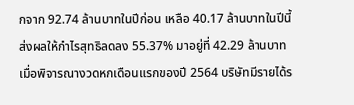กจาก 92.74 ล้านบาทในปีก่อน เหลือ 40.17 ล้านบาทในปีนี้ ส่งผลให้กำไรสุทธิลดลง 55.37% มาอยู่ที่ 42.29 ล้านบาท
เมื่อพิจารณางวดหกเดือนแรกของปี 2564 บริษัทมีรายได้ร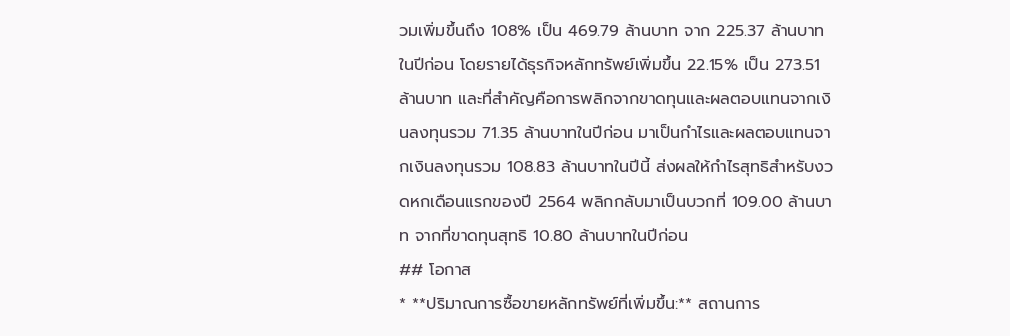วมเพิ่มขึ้นถึง 108% เป็น 469.79 ล้านบาท จาก 225.37 ล้านบาทในปีก่อน โดยรายได้ธุรกิจหลักทรัพย์เพิ่มขึ้น 22.15% เป็น 273.51 ล้านบาท และที่สำคัญคือการพลิกจากขาดทุนและผลตอบแทนจากเงินลงทุนรวม 71.35 ล้านบาทในปีก่อน มาเป็นกำไรและผลตอบแทนจากเงินลงทุนรวม 108.83 ล้านบาทในปีนี้ ส่งผลให้กำไรสุทธิสำหรับงวดหกเดือนแรกของปี 2564 พลิกกลับมาเป็นบวกที่ 109.00 ล้านบาท จากที่ขาดทุนสุทธิ 10.80 ล้านบาทในปีก่อน
## โอกาส
* **ปริมาณการซื้อขายหลักทรัพย์ที่เพิ่มขึ้น:** สถานการ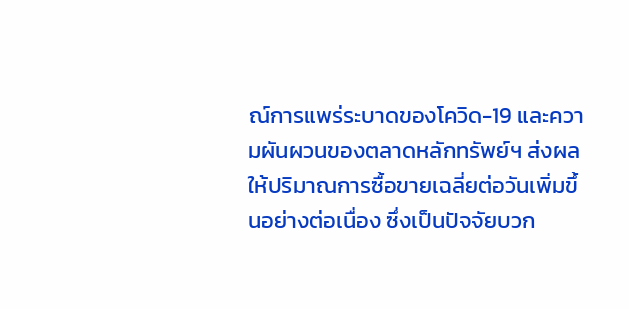ณ์การแพร่ระบาดของโควิด-19 และความผันผวนของตลาดหลักทรัพย์ฯ ส่งผลให้ปริมาณการซื้อขายเฉลี่ยต่อวันเพิ่มขึ้นอย่างต่อเนื่อง ซึ่งเป็นปัจจัยบวก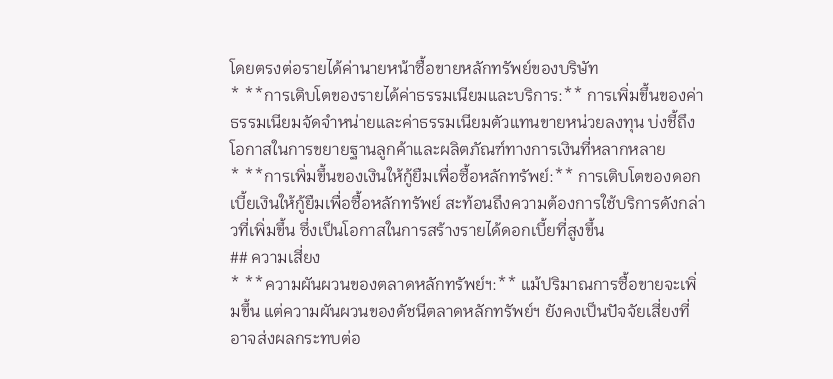โดยตรงต่อรายได้ค่านายหน้าซื้อขายหลักทรัพย์ของบริษัท
* **การเติบโตของรายได้ค่าธรรมเนียมและบริการ:** การเพิ่มขึ้นของค่าธรรมเนียมจัดจำหน่ายและค่าธรรมเนียมตัวแทนขายหน่วยลงทุน บ่งชี้ถึงโอกาสในการขยายฐานลูกค้าและผลิตภัณฑ์ทางการเงินที่หลากหลาย
* **การเพิ่มขึ้นของเงินให้กู้ยืมเพื่อซื้อหลักทรัพย์:** การเติบโตของดอกเบี้ยเงินให้กู้ยืมเพื่อซื้อหลักทรัพย์ สะท้อนถึงความต้องการใช้บริการดังกล่าวที่เพิ่มขึ้น ซึ่งเป็นโอกาสในการสร้างรายได้ดอกเบี้ยที่สูงขึ้น
## ความเสี่ยง
* **ความผันผวนของตลาดหลักทรัพย์ฯ:** แม้ปริมาณการซื้อขายจะเพิ่มขึ้น แต่ความผันผวนของดัชนีตลาดหลักทรัพย์ฯ ยังคงเป็นปัจจัยเสี่ยงที่อาจส่งผลกระทบต่อ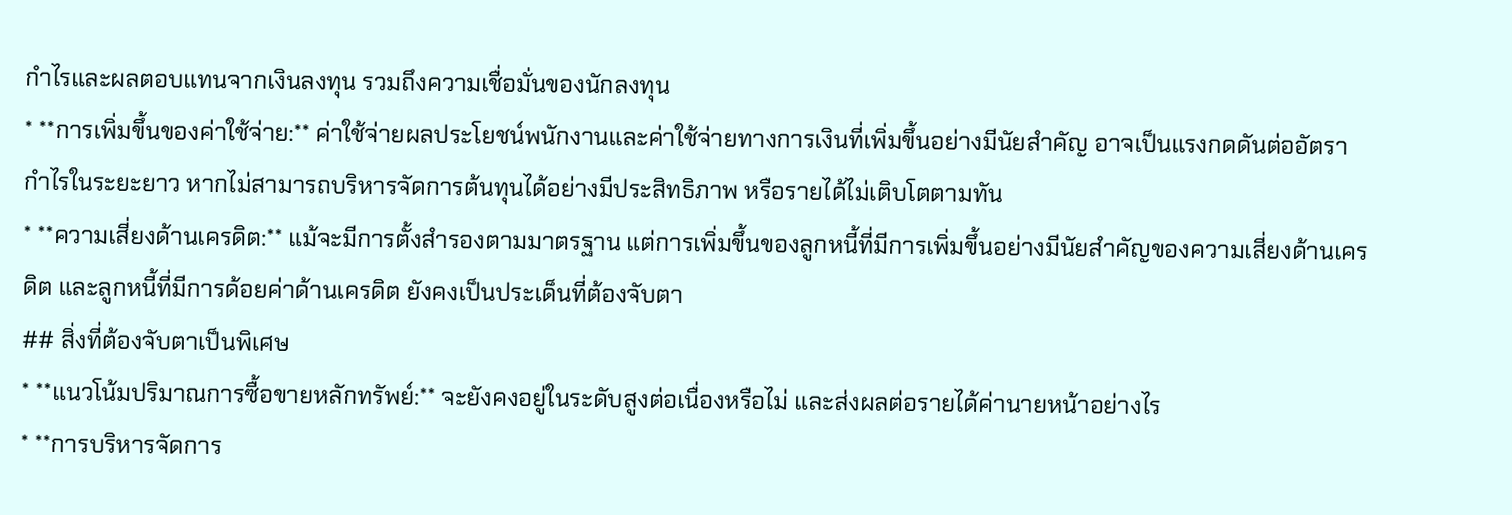กำไรและผลตอบแทนจากเงินลงทุน รวมถึงความเชื่อมั่นของนักลงทุน
* **การเพิ่มขึ้นของค่าใช้จ่าย:** ค่าใช้จ่ายผลประโยชน์พนักงานและค่าใช้จ่ายทางการเงินที่เพิ่มขึ้นอย่างมีนัยสำคัญ อาจเป็นแรงกดดันต่ออัตรากำไรในระยะยาว หากไม่สามารถบริหารจัดการต้นทุนได้อย่างมีประสิทธิภาพ หรือรายได้ไม่เติบโตตามทัน
* **ความเสี่ยงด้านเครดิต:** แม้จะมีการตั้งสำรองตามมาตรฐาน แต่การเพิ่มขึ้นของลูกหนี้ที่มีการเพิ่มขึ้นอย่างมีนัยสำคัญของความเสี่ยงด้านเครดิต และลูกหนี้ที่มีการด้อยค่าด้านเครดิต ยังคงเป็นประเด็นที่ต้องจับตา
## สิ่งที่ต้องจับตาเป็นพิเศษ
* **แนวโน้มปริมาณการซื้อขายหลักทรัพย์:** จะยังคงอยู่ในระดับสูงต่อเนื่องหรือไม่ และส่งผลต่อรายได้ค่านายหน้าอย่างไร
* **การบริหารจัดการ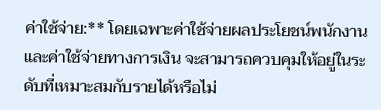ค่าใช้จ่าย:** โดยเฉพาะค่าใช้จ่ายผลประโยชน์พนักงานและค่าใช้จ่ายทางการเงิน จะสามารถควบคุมให้อยู่ในระดับที่เหมาะสมกับรายได้หรือไม่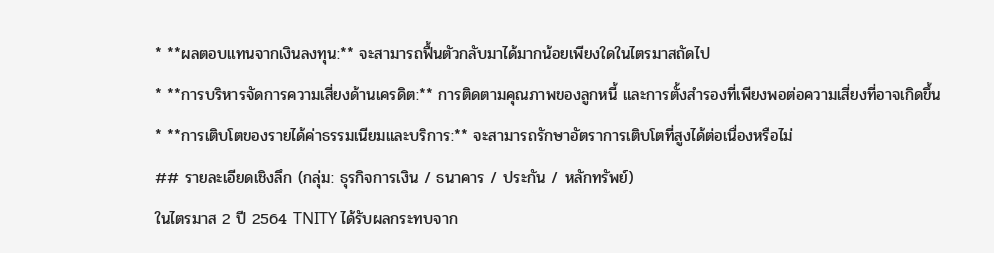* **ผลตอบแทนจากเงินลงทุน:** จะสามารถฟื้นตัวกลับมาได้มากน้อยเพียงใดในไตรมาสถัดไป
* **การบริหารจัดการความเสี่ยงด้านเครดิต:** การติดตามคุณภาพของลูกหนี้ และการตั้งสำรองที่เพียงพอต่อความเสี่ยงที่อาจเกิดขึ้น
* **การเติบโตของรายได้ค่าธรรมเนียมและบริการ:** จะสามารถรักษาอัตราการเติบโตที่สูงได้ต่อเนื่องหรือไม่
## รายละเอียดเชิงลึก (กลุ่ม: ธุรกิจการเงิน / ธนาคาร / ประกัน / หลักทรัพย์)
ในไตรมาส 2 ปี 2564 TNITY ได้รับผลกระทบจาก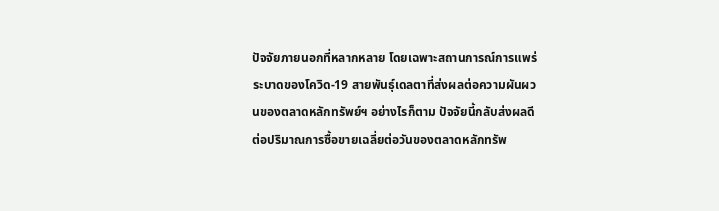ปัจจัยภายนอกที่หลากหลาย โดยเฉพาะสถานการณ์การแพร่ระบาดของโควิด-19 สายพันธุ์เดลตาที่ส่งผลต่อความผันผวนของตลาดหลักทรัพย์ฯ อย่างไรก็ตาม ปัจจัยนี้กลับส่งผลดีต่อปริมาณการซื้อขายเฉลี่ยต่อวันของตลาดหลักทรัพ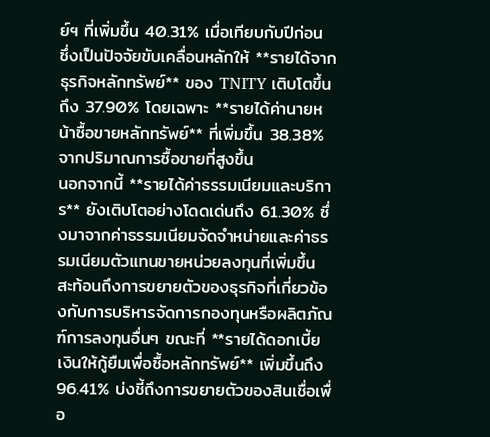ย์ฯ ที่เพิ่มขึ้น 40.31% เมื่อเทียบกับปีก่อน ซึ่งเป็นปัจจัยขับเคลื่อนหลักให้ **รายได้จากธุรกิจหลักทรัพย์** ของ TNITY เติบโตขึ้นถึง 37.90% โดยเฉพาะ **รายได้ค่านายหน้าซื้อขายหลักทรัพย์** ที่เพิ่มขึ้น 38.38% จากปริมาณการซื้อขายที่สูงขึ้น
นอกจากนี้ **รายได้ค่าธรรมเนียมและบริการ** ยังเติบโตอย่างโดดเด่นถึง 61.30% ซึ่งมาจากค่าธรรมเนียมจัดจำหน่ายและค่าธรรมเนียมตัวแทนขายหน่วยลงทุนที่เพิ่มขึ้น สะท้อนถึงการขยายตัวของธุรกิจที่เกี่ยวข้องกับการบริหารจัดการกองทุนหรือผลิตภัณฑ์การลงทุนอื่นๆ ขณะที่ **รายได้ดอกเบี้ยเงินให้กู้ยืมเพื่อซื้อหลักทรัพย์** เพิ่มขึ้นถึง 96.41% บ่งชี้ถึงการขยายตัวของสินเชื่อเพื่อ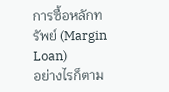การซื้อหลักทรัพย์ (Margin Loan)
อย่างไรก็ตาม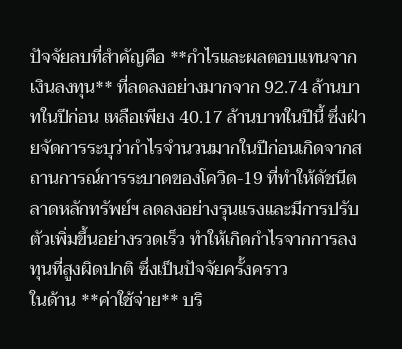ปัจจัยลบที่สำคัญคือ **กำไรและผลตอบแทนจากเงินลงทุน** ที่ลดลงอย่างมากจาก 92.74 ล้านบาทในปีก่อน เหลือเพียง 40.17 ล้านบาทในปีนี้ ซึ่งฝ่ายจัดการระบุว่ากำไรจำนวนมากในปีก่อนเกิดจากสถานการณ์การระบาดของโควิด-19 ที่ทำให้ดัชนีตลาดหลักทรัพย์ฯ ลดลงอย่างรุนแรงและมีการปรับตัวเพิ่มขึ้นอย่างรวดเร็ว ทำให้เกิดกำไรจากการลงทุนที่สูงผิดปกติ ซึ่งเป็นปัจจัยครั้งคราว
ในด้าน **ค่าใช้จ่าย** บริ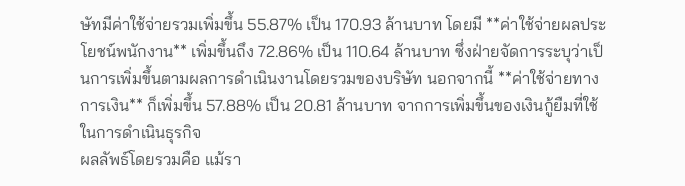ษัทมีค่าใช้จ่ายรวมเพิ่มขึ้น 55.87% เป็น 170.93 ล้านบาท โดยมี **ค่าใช้จ่ายผลประโยชน์พนักงาน** เพิ่มขึ้นถึง 72.86% เป็น 110.64 ล้านบาท ซึ่งฝ่ายจัดการระบุว่าเป็นการเพิ่มขึ้นตามผลการดำเนินงานโดยรวมของบริษัท นอกจากนี้ **ค่าใช้จ่ายทางการเงิน** ก็เพิ่มขึ้น 57.88% เป็น 20.81 ล้านบาท จากการเพิ่มขึ้นของเงินกู้ยืมที่ใช้ในการดำเนินธุรกิจ
ผลลัพธ์โดยรวมคือ แม้รา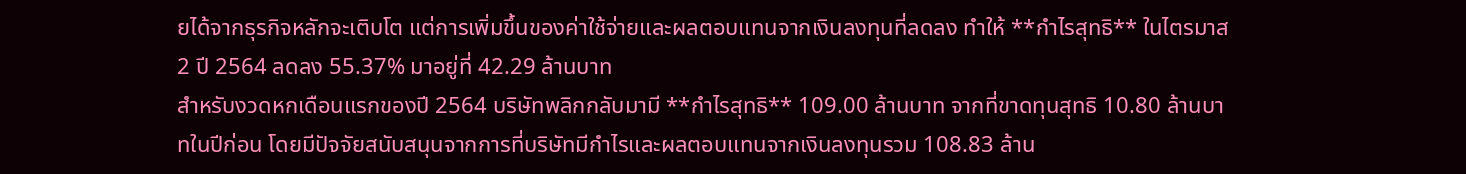ยได้จากธุรกิจหลักจะเติบโต แต่การเพิ่มขึ้นของค่าใช้จ่ายและผลตอบแทนจากเงินลงทุนที่ลดลง ทำให้ **กำไรสุทธิ** ในไตรมาส 2 ปี 2564 ลดลง 55.37% มาอยู่ที่ 42.29 ล้านบาท
สำหรับงวดหกเดือนแรกของปี 2564 บริษัทพลิกกลับมามี **กำไรสุทธิ** 109.00 ล้านบาท จากที่ขาดทุนสุทธิ 10.80 ล้านบาทในปีก่อน โดยมีปัจจัยสนับสนุนจากการที่บริษัทมีกำไรและผลตอบแทนจากเงินลงทุนรวม 108.83 ล้าน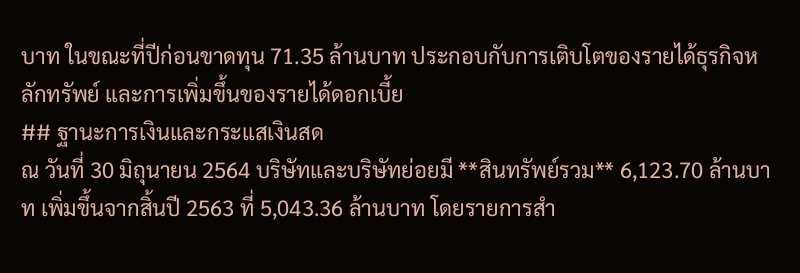บาท ในขณะที่ปีก่อนขาดทุน 71.35 ล้านบาท ประกอบกับการเติบโตของรายได้ธุรกิจหลักทรัพย์ และการเพิ่มขึ้นของรายได้ดอกเบี้ย
## ฐานะการเงินและกระแสเงินสด
ณ วันที่ 30 มิถุนายน 2564 บริษัทและบริษัทย่อยมี **สินทรัพย์รวม** 6,123.70 ล้านบาท เพิ่มขึ้นจากสิ้นปี 2563 ที่ 5,043.36 ล้านบาท โดยรายการสำ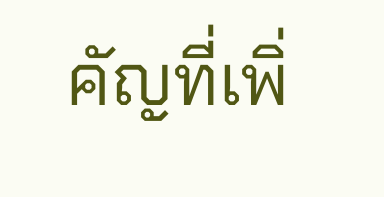คัญที่เพิ่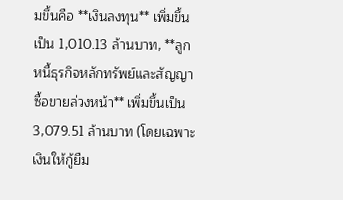มขึ้นคือ **เงินลงทุน** เพิ่มขึ้นเป็น 1,010.13 ล้านบาท, **ลูกหนี้ธุรกิจหลักทรัพย์และสัญญาซื้อขายล่วงหน้า** เพิ่มขึ้นเป็น 3,079.51 ล้านบาท (โดยเฉพาะเงินให้กู้ยืม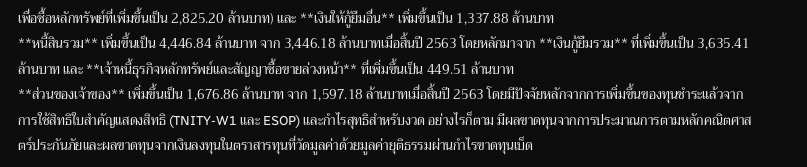เพื่อซื้อหลักทรัพย์ที่เพิ่มขึ้นเป็น 2,825.20 ล้านบาท) และ **เงินให้กู้ยืมอื่น** เพิ่มขึ้นเป็น 1,337.88 ล้านบาท
**หนี้สินรวม** เพิ่มขึ้นเป็น 4,446.84 ล้านบาท จาก 3,446.18 ล้านบาทเมื่อสิ้นปี 2563 โดยหลักมาจาก **เงินกู้ยืมรวม** ที่เพิ่มขึ้นเป็น 3,635.41 ล้านบาท และ **เจ้าหนี้ธุรกิจหลักทรัพย์และสัญญาซื้อขายล่วงหน้า** ที่เพิ่มขึ้นเป็น 449.51 ล้านบาท
**ส่วนของเจ้าของ** เพิ่มขึ้นเป็น 1,676.86 ล้านบาท จาก 1,597.18 ล้านบาทเมื่อสิ้นปี 2563 โดยมีปัจจัยหลักจากการเพิ่มขึ้นของทุนชำระแล้วจากการใช้สิทธิใบสำคัญแสดงสิทธิ (TNITY-W1 และ ESOP) และกำไรสุทธิสำหรับงวด อย่างไรก็ตาม มีผลขาดทุนจากการประมาณการตามหลักคณิตศาสตร์ประกันภัยและผลขาดทุนจากเงินลงทุนในตราสารทุนที่วัดมูลค่าด้วยมูลค่ายุติธรรมผ่านกำไรขาดทุนเบ็ด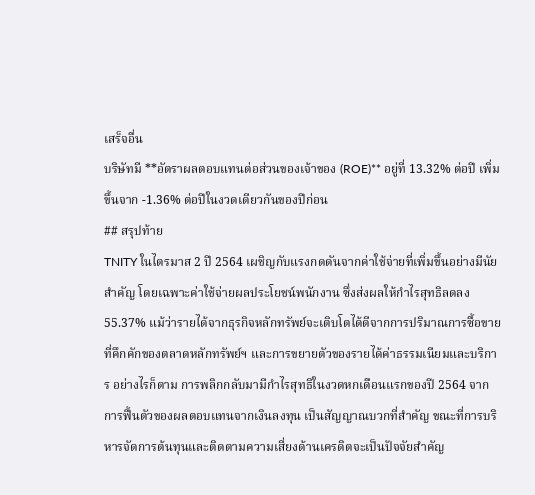เสร็จอื่น
บริษัทมี **อัตราผลตอบแทนต่อส่วนของเจ้าของ (ROE)** อยู่ที่ 13.32% ต่อปี เพิ่มขึ้นจาก -1.36% ต่อปีในงวดเดียวกันของปีก่อน
## สรุปท้าย
TNITY ในไตรมาส 2 ปี 2564 เผชิญกับแรงกดดันจากค่าใช้จ่ายที่เพิ่มขึ้นอย่างมีนัยสำคัญ โดยเฉพาะค่าใช้จ่ายผลประโยชน์พนักงาน ซึ่งส่งผลให้กำไรสุทธิลดลง 55.37% แม้ว่ารายได้จากธุรกิจหลักทรัพย์จะเติบโตได้ดีจากการปริมาณการซื้อขายที่คึกคักของตลาดหลักทรัพย์ฯ และการขยายตัวของรายได้ค่าธรรมเนียมและบริการ อย่างไรก็ตาม การพลิกกลับมามีกำไรสุทธิในงวดหกเดือนแรกของปี 2564 จากการฟื้นตัวของผลตอบแทนจากเงินลงทุน เป็นสัญญาณบวกที่สำคัญ ขณะที่การบริหารจัดการต้นทุนและติดตามความเสี่ยงด้านเครดิตจะเป็นปัจจัยสำคัญ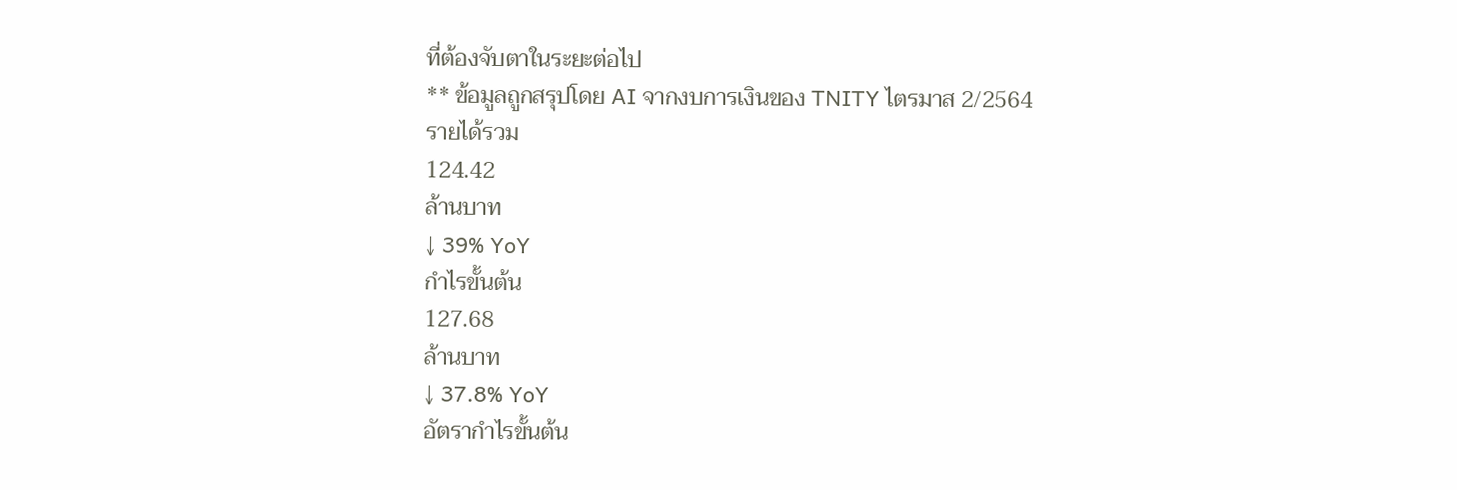ที่ต้องจับตาในระยะต่อไป
** ข้อมูลถูกสรุปโดย AI จากงบการเงินของ TNITY ไตรมาส 2/2564
รายได้รวม
124.42
ล้านบาท
↓ 39% YoY
กำไรขั้นต้น
127.68
ล้านบาท
↓ 37.8% YoY
อัตรากำไรขั้นต้น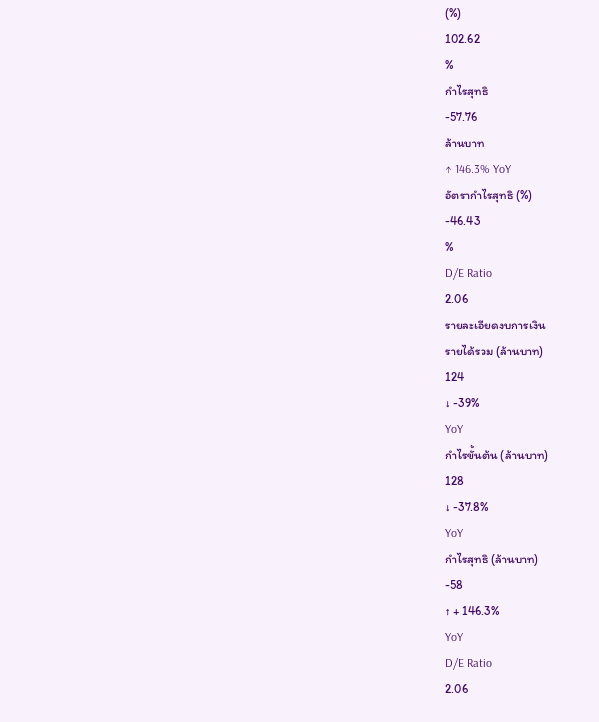(%)
102.62
%
กำไรสุทธิ
-57.76
ล้านบาท
↑ 146.3% YoY
อัตรากำไรสุทธิ (%)
-46.43
%
D/E Ratio
2.06
รายละเอียดงบการเงิน
รายได้รวม (ล้านบาท)
124
↓ -39%
YoY
กำไรขั้นต้น (ล้านบาท)
128
↓ -37.8%
YoY
กำไรสุทธิ (ล้านบาท)
-58
↑ + 146.3%
YoY
D/E Ratio
2.06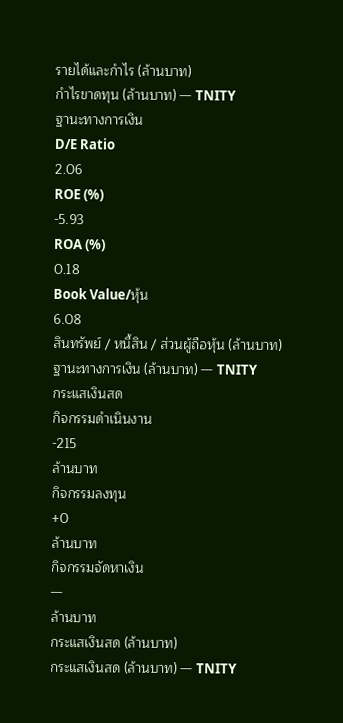รายได้และกำไร (ล้านบาท)
กำไรขาดทุน (ล้านบาท) — TNITY
ฐานะทางการเงิน
D/E Ratio
2.06
ROE (%)
-5.93
ROA (%)
0.18
Book Value/หุ้น
6.08
สินทรัพย์ / หนี้สิน / ส่วนผู้ถือหุ้น (ล้านบาท)
ฐานะทางการเงิน (ล้านบาท) — TNITY
กระแสเงินสด
กิจกรรมดำเนินงาน
-215
ล้านบาท
กิจกรรมลงทุน
+0
ล้านบาท
กิจกรรมจัดหาเงิน
—
ล้านบาท
กระแสเงินสด (ล้านบาท)
กระแสเงินสด (ล้านบาท) — TNITY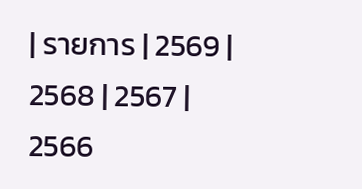| รายการ | 2569 | 2568 | 2567 | 2566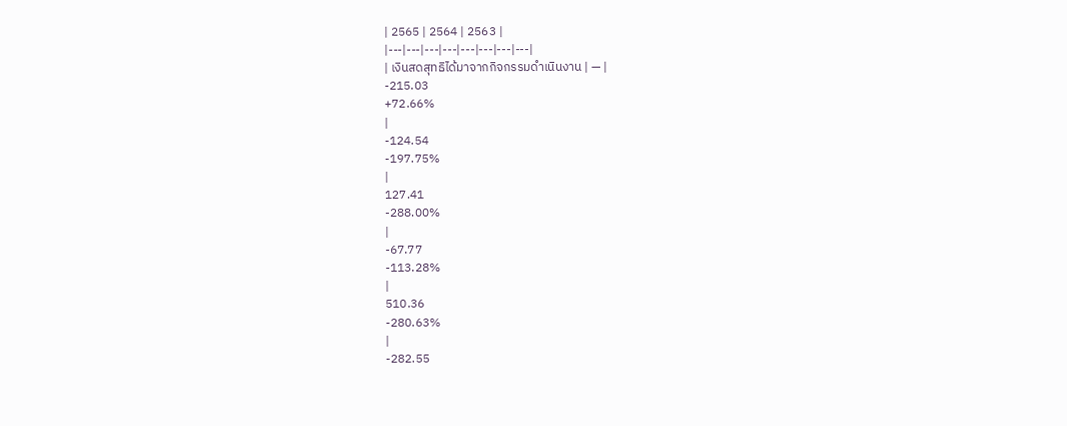| 2565 | 2564 | 2563 |
|---|---|---|---|---|---|---|---|
| เงินสดสุทธิได้มาจากกิจกรรมดำเนินงาน | — |
-215.03
+72.66%
|
-124.54
-197.75%
|
127.41
-288.00%
|
-67.77
-113.28%
|
510.36
-280.63%
|
-282.55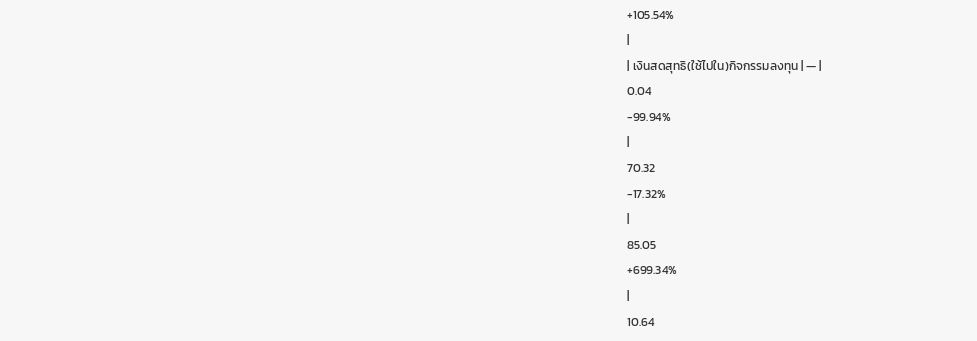+105.54%
|
| เงินสดสุทธิ(ใช้ไปใน)กิจกรรมลงทุน | — |
0.04
-99.94%
|
70.32
-17.32%
|
85.05
+699.34%
|
10.64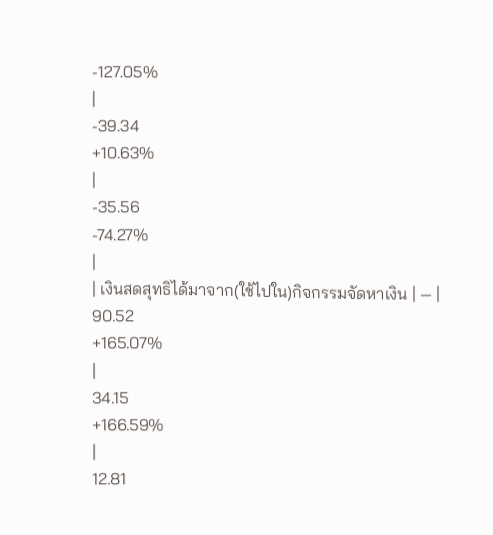-127.05%
|
-39.34
+10.63%
|
-35.56
-74.27%
|
| เงินสดสุทธิได้มาจาก(ใช้ไปใน)กิจกรรมจัดหาเงิน | — |
90.52
+165.07%
|
34.15
+166.59%
|
12.81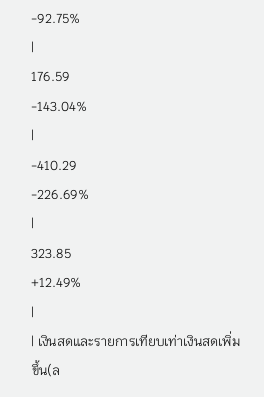-92.75%
|
176.59
-143.04%
|
-410.29
-226.69%
|
323.85
+12.49%
|
| เงินสดและรายการเทียบเท่าเงินสดเพิ่มขึ้น(ล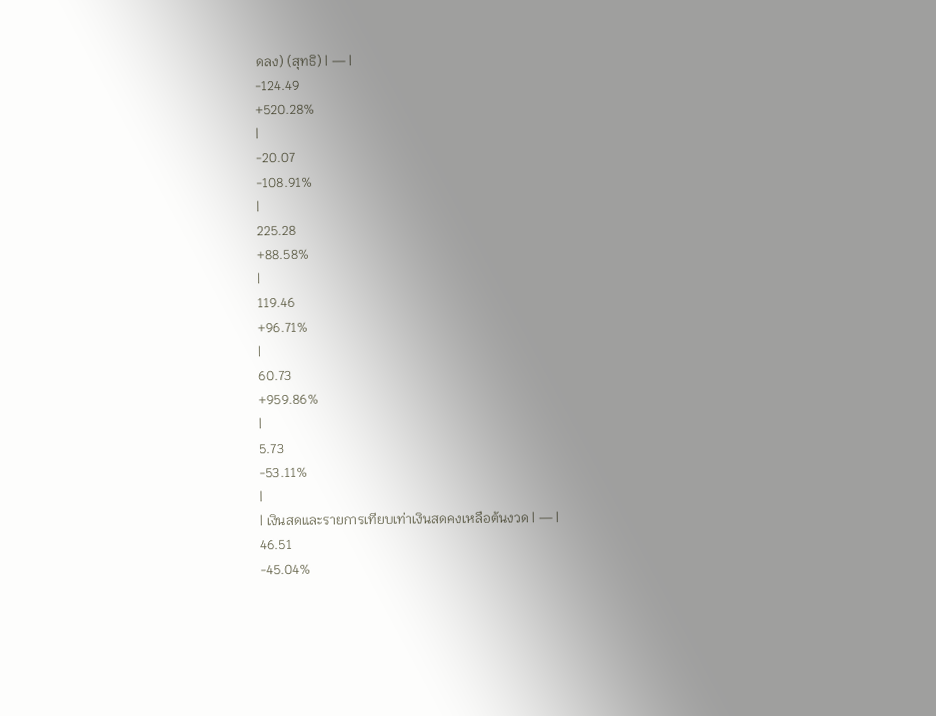ดลง) (สุทธิ) | — |
-124.49
+520.28%
|
-20.07
-108.91%
|
225.28
+88.58%
|
119.46
+96.71%
|
60.73
+959.86%
|
5.73
-53.11%
|
| เงินสดและรายการเทียบเท่าเงินสดคงเหลือต้นงวด | — |
46.51
-45.04%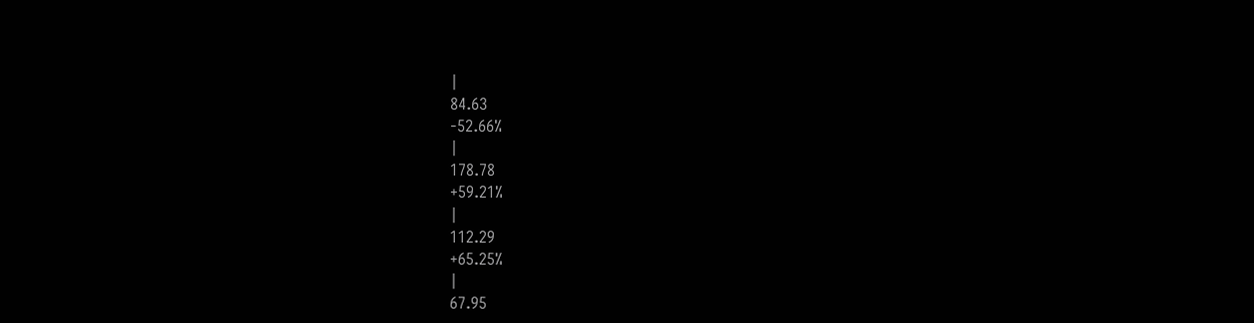|
84.63
-52.66%
|
178.78
+59.21%
|
112.29
+65.25%
|
67.95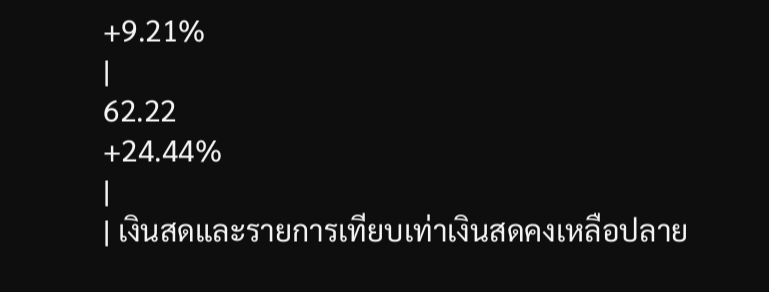+9.21%
|
62.22
+24.44%
|
| เงินสดและรายการเทียบเท่าเงินสดคงเหลือปลาย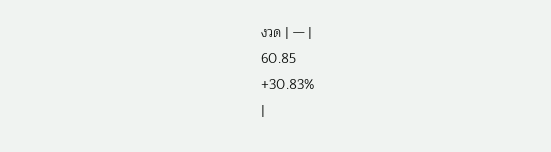งวด | — |
60.85
+30.83%
|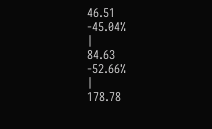46.51
-45.04%
|
84.63
-52.66%
|
178.78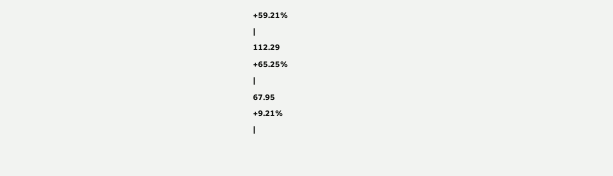+59.21%
|
112.29
+65.25%
|
67.95
+9.21%
|